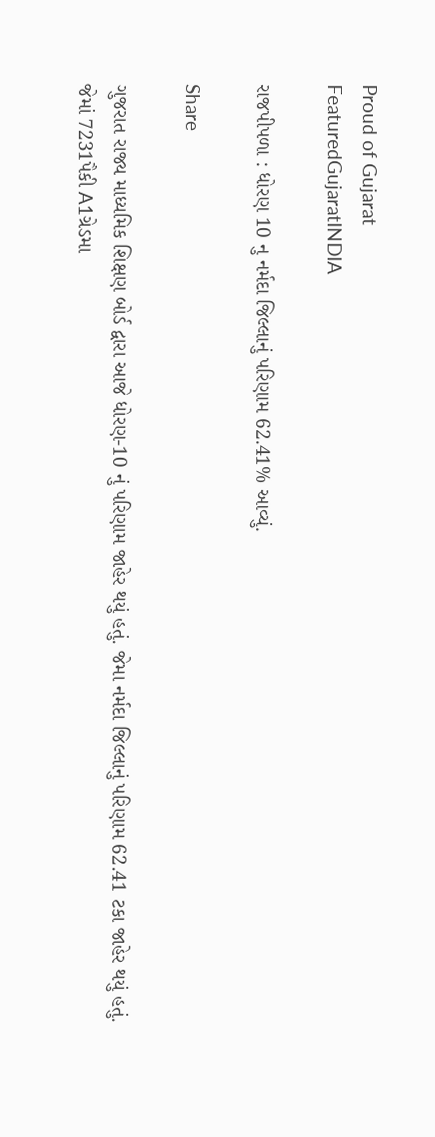Proud of Gujarat
FeaturedGujaratINDIA

રાજપીપળા : ધોરણ 10 નુ નર્મદા જિલ્લાનું પરિણામ 62.41% આવ્યું.

Share

ગુજરાત રાજ્ય માધ્યમિક શિક્ષણ બોર્ડ દ્વારા આજે ધોરણ-10 નું પરિણામ જાહેર થયું હતું. જેમા નર્મદા જિલ્લાનું પરિણામ 62.41 ટકા જાહેર થયું હતું.
જેમાં 7231પૈકી A1ગ્રેડમા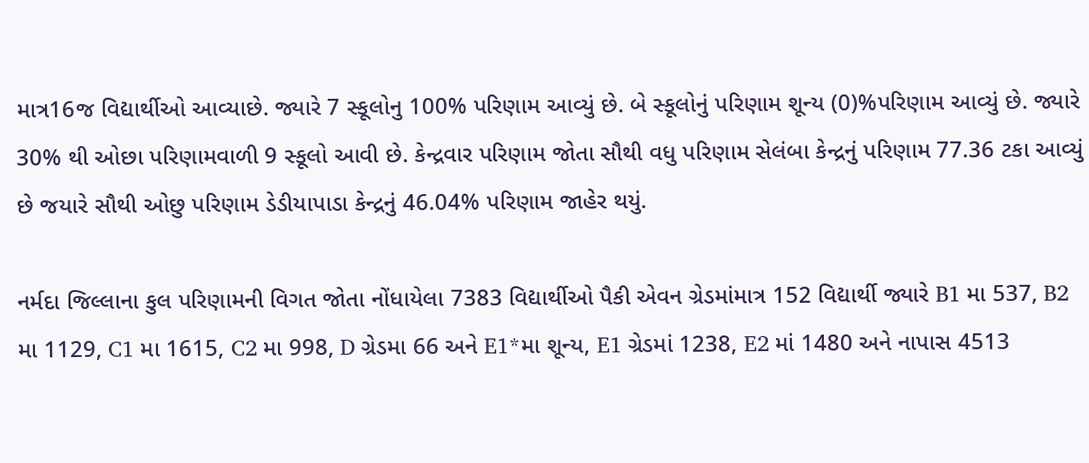માત્ર16જ વિદ્યાર્થીઓ આવ્યાછે. જ્યારે 7 સ્કૂલોનુ 100% પરિણામ આવ્યું છે. બે સ્કૂલોનું પરિણામ શૂન્ય (0)%પરિણામ આવ્યું છે. જ્યારે 30% થી ઓછા પરિણામવાળી 9 સ્કૂલો આવી છે. કેન્દ્રવાર પરિણામ જોતા સૌથી વધુ પરિણામ સેલંબા કેન્દ્રનું પરિણામ 77.36 ટકા આવ્યું છે જયારે સૌથી ઓછુ પરિણામ ડેડીયાપાડા કેન્દ્રનું 46.04% પરિણામ જાહેર થયું.

નર્મદા જિલ્લાના કુલ પરિણામની વિગત જોતા નોંધાયેલા 7383 વિદ્યાર્થીઓ પૈકી એવન ગ્રેડમાંમાત્ર 152 વિદ્યાર્થી જ્યારે B1 મા 537, B2 મા 1129, C1 મા 1615, C2 મા 998, D ગ્રેડમા 66 અને E1*મા શૂન્ય, E1 ગ્રેડમાં 1238, E2 માં 1480 અને નાપાસ 4513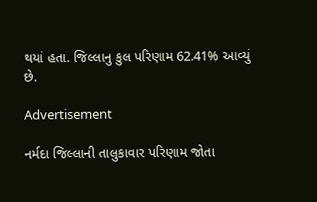થયાં હતા. જિલ્લાનુ કુલ પરિણામ 62.41% આવ્યું છે.

Advertisement

નર્મદા જિલ્લાની તાલુકાવાર પરિણામ જોતા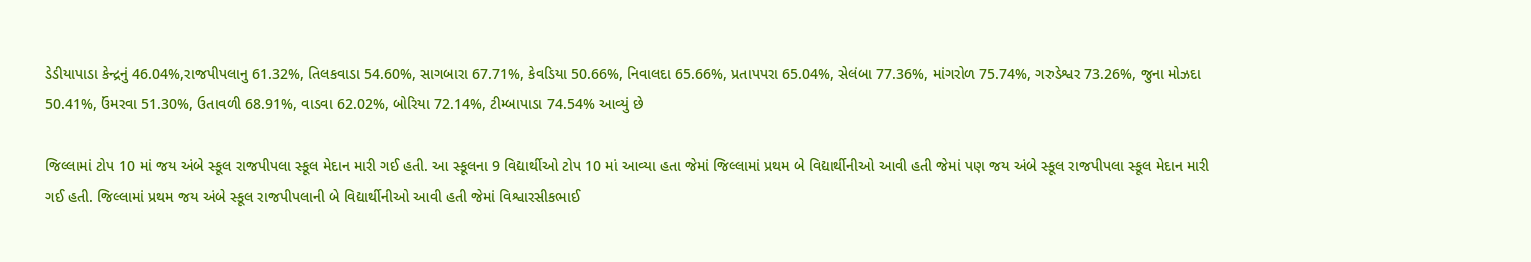ડેડીયાપાડા કેન્દ્રનું 46.04%,રાજપીપલાનુ 61.32%, તિલકવાડા 54.60%, સાગબારા 67.71%, કેવડિયા 50.66%, નિવાલદા 65.66%, પ્રતાપપરા 65.04%, સેલંબા 77.36%, માંગરોળ 75.74%, ગરુડેશ્વર 73.26%, જુના મોઝદા 50.41%, ઉંમરવા 51.30%, ઉતાવળી 68.91%, વાડવા 62.02%, બોરિયા 72.14%, ટીમ્બાપાડા 74.54% આવ્યું છે

જિલ્લામાં ટોપ 10 માં જય અંબે સ્કૂલ રાજપીપલા સ્કૂલ મેદાન મારી ગઈ હતી. આ સ્કૂલના 9 વિદ્યાર્થીઓ ટોપ 10 માં આવ્યા હતા જેમાં જિલ્લામાં પ્રથમ બે વિદ્યાર્થીનીઓ આવી હતી જેમાં પણ જય અંબે સ્કૂલ રાજપીપલા સ્કૂલ મેદાન મારી ગઈ હતી. જિલ્લામાં પ્રથમ જય અંબે સ્કૂલ રાજપીપલાની બે વિદ્યાર્થીનીઓ આવી હતી જેમાં વિશ્વારસીકભાઈ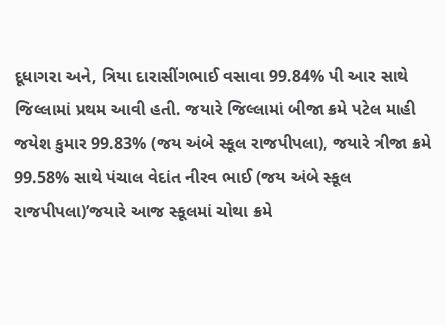દૂધાગરા અને, ત્રિયા દારાસીંગભાઈ વસાવા 99.84% પી આર સાથે જિલ્લામાં પ્રથમ આવી હતી. જયારે જિલ્લામાં બીજા ક્રમે પટેલ માહી જયેશ કુમાર 99.83% (જય અંબે સ્કૂલ રાજપીપલા), જયારે ત્રીજા ક્રમે 99.58% સાથે પંચાલ વેદાંત નીરવ ભાઈ (જય અંબે સ્કૂલ રાજપીપલા)’જયારે આજ સ્કૂલમાં ચોથા ક્રમે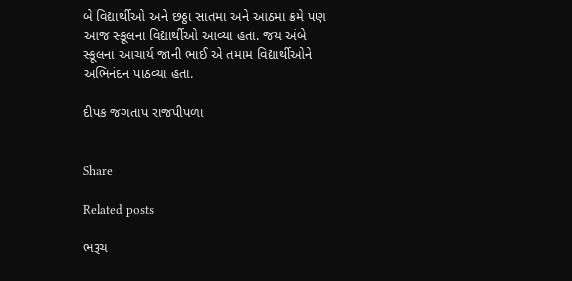બે વિદ્યાર્થીઓ અને છઠ્ઠા સાતમા અને આઠમા ક્રમે પણ આજ સ્કૂલના વિદ્યાર્થીઓ આવ્યા હતા. જય અંબે સ્કૂલના આચાર્ય જાની ભાઈ એ તમામ વિદ્યાર્થીઓને અભિનંદન પાઠવ્યા હતા.

દીપક જગતાપ રાજપીપળા


Share

Related posts

ભરૂચ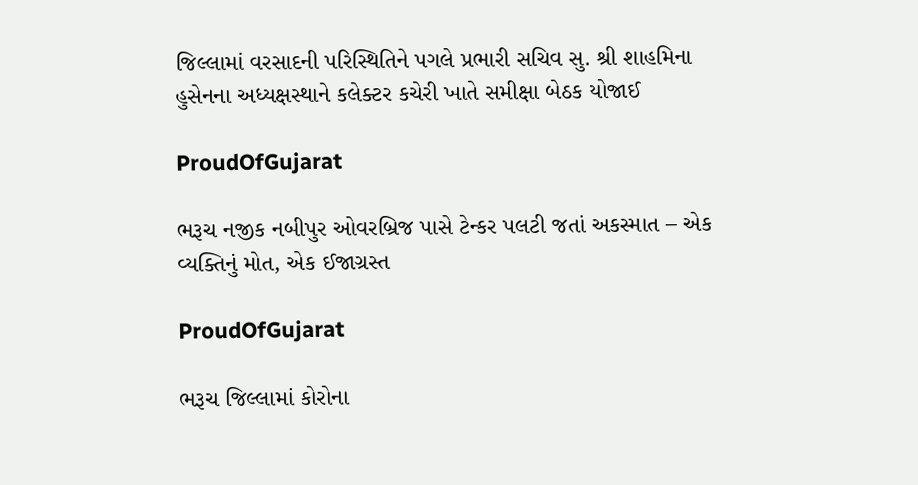જિલ્લામાં વરસાદની પરિસ્થિતિને પગલે પ્રભારી સચિવ સુ. શ્રી શાહમિના હુસેનના અધ્યક્ષસ્થાને કલેક્ટર કચેરી ખાતે સમીક્ષા બેઠક યોજાઈ

ProudOfGujarat

ભરૂચ નજીક નબીપુર ઓવરબ્રિજ પાસે ટેન્કર પલટી જતાં અકસ્માત – એક વ્યક્તિનું મોત, એક ઈજાગ્રસ્ત

ProudOfGujarat

ભરૂચ જિલ્લામાં કોરોના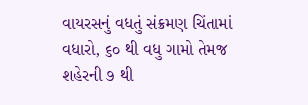વાયરસનું વધતું સંક્રમણ ચિંતામાં વધારો, ૬૦ થી વધુ ગામો તેમજ શહેરની ૭ થી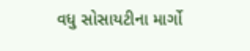વધુ સોસાયટીના માર્ગો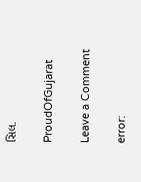સિલ.

ProudOfGujarat

Leave a Comment

error: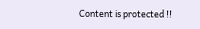Content is protected !!